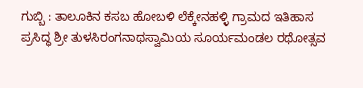ಗುಬ್ಬಿ : ತಾಲೂಕಿನ ಕಸಬ ಹೋಬಳಿ ಲೆಕ್ಕೇನಹಳ್ಳಿ ಗ್ರಾಮದ ಇತಿಹಾಸ ಪ್ರಸಿದ್ಧ ಶ್ರೀ ತುಳಸಿರಂಗನಾಥಸ್ವಾಮಿಯ ಸೂರ್ಯಮಂಡಲ ರಥೋತ್ಸವ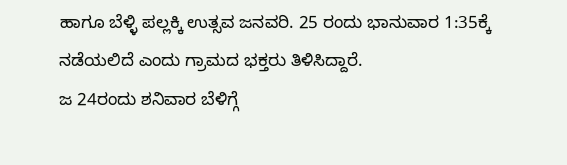ಹಾಗೂ ಬೆಳ್ಳಿ ಪಲ್ಲಕ್ಕಿ ಉತ್ಸವ ಜನವರಿ. 25 ರಂದು ಭಾನುವಾರ 1:35ಕ್ಕೆ ನಡೆಯಲಿದೆ ಎಂದು ಗ್ರಾಮದ ಭಕ್ತರು ತಿಳಿಸಿದ್ದಾರೆ.
ಜ 24ರಂದು ಶನಿವಾರ ಬೆಳಿಗ್ಗೆ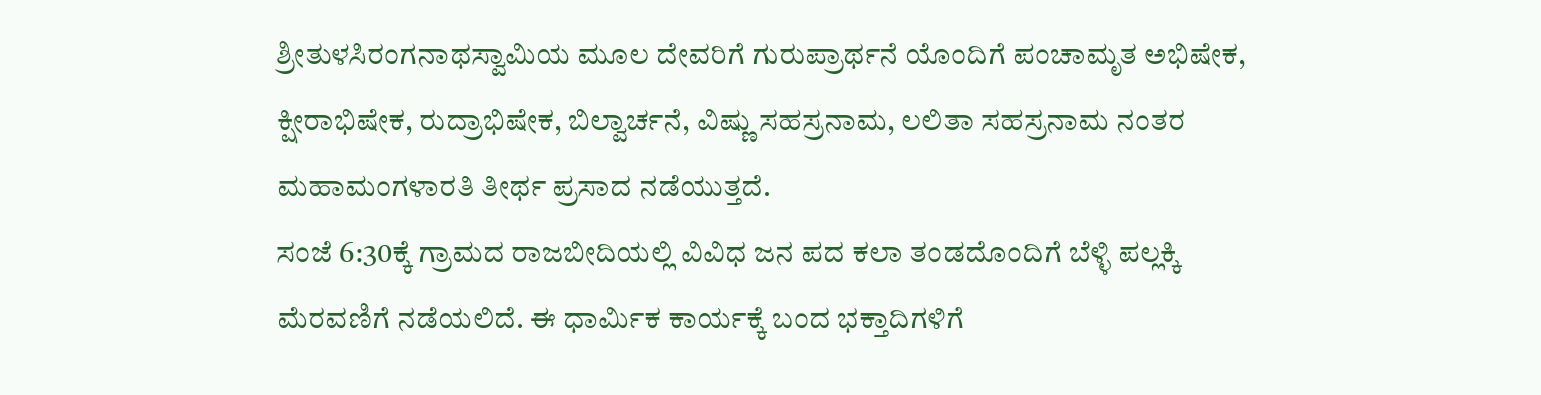ಶ್ರೀತುಳಸಿರಂಗನಾಥಸ್ವಾಮಿಯ ಮೂಲ ದೇವರಿಗೆ ಗುರುಪ್ರಾರ್ಥನೆ ಯೊಂದಿಗೆ ಪಂಚಾಮೃತ ಅಭಿಷೇಕ, ಕ್ಷೀರಾಭಿಷೇಕ, ರುದ್ರಾಭಿಷೇಕ, ಬಿಲ್ವಾರ್ಚನೆ, ವಿಷ್ಣು ಸಹಸ್ರನಾಮ, ಲಲಿತಾ ಸಹಸ್ರನಾಮ ನಂತರ ಮಹಾಮಂಗಳಾರತಿ ತೀರ್ಥ ಪ್ರಸಾದ ನಡೆಯುತ್ತದೆ.
ಸಂಜೆ 6:30ಕ್ಕೆ ಗ್ರಾಮದ ರಾಜಬೀದಿಯಲ್ಲಿ ವಿವಿಧ ಜನ ಪದ ಕಲಾ ತಂಡದೊಂದಿಗೆ ಬೆಳ್ಳಿ ಪಲ್ಲಕ್ಕಿ ಮೆರವಣಿಗೆ ನಡೆಯಲಿದೆ. ಈ ಧಾರ್ಮಿಕ ಕಾರ್ಯಕ್ಕೆ ಬಂದ ಭಕ್ತಾದಿಗಳಿಗೆ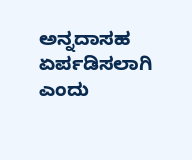ಅನ್ನದಾಸಹ ಏರ್ಪಡಿಸಲಾಗಿ ಎಂದು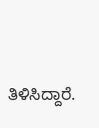ತಿಳಿಸಿದ್ದಾರೆ.